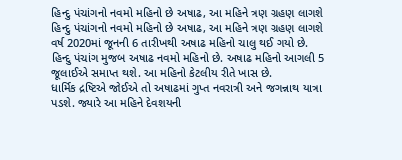હિન્દુ પંચાંગનો નવમો મહિનો છે અષાઢ, આ મહિને ત્રણ ગ્રહણ લાગશે
હિન્દુ પંચાંગનો નવમો મહિનો છે અષાઢ, આ મહિને ત્રણ ગ્રહણ લાગશે
વર્ષ 2020માં જૂનની 6 તારીખથી અષાઢ મહિનો ચાલુ થઈ ગયો છે. હિન્દુ પંચાંગ મુજબ અષાઢ નવમો મહિનો છે. અષાઢ મહિનો આગલી 5 જૂલાઈએ સમાપ્ત થશે. આ મહિનો કેટલીય રીતે ખાસ છે.
ધાર્મિક દ્રષ્ટિએ જોઈએ તો અષાઢમાં ગુપ્ત નવરાત્રી અને જગન્નાથ યાત્રા પડશે. જ્યારે આ મહિને દેવશયની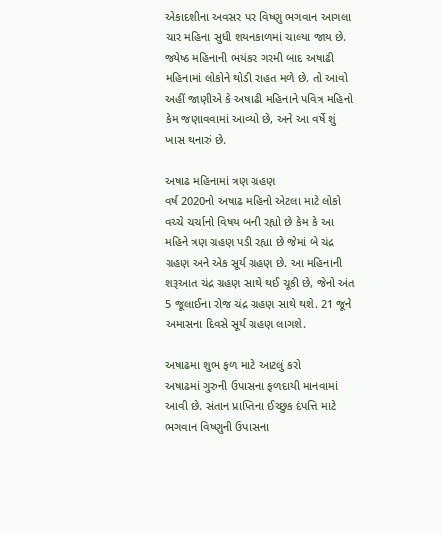એકાદશીના અવસર પર વિષ્ણુ ભગવાન આગલા ચાર મહિના સુધી શયનકાળમાં ચાલ્યા જાય છે. જ્યેષ્ઠ મહિનાની ભયંકર ગરમી બાદ અષાઢી મહિનામાં લોકોને થોડી રાહત મળે છે. તો આવો અહીં જાણીએ કે અષાઢી મહિનાને પવિત્ર મહિનો કેમ જણાવવામાં આવ્યો છે, અને આ વર્ષે શું ખાસ થનારું છે.

અષાઢ મહિનામાં ત્રણ ગ્રહણ
વર્ષ 2020નો અષાઢ મહિનો એટલા માટે લોકો વચ્ચે ચર્ચાનો વિષય બની રહ્યો છે કેમ કે આ મહિને ત્રણ ગ્રહણ પડી રહ્યા છે જેમાં બે ચંદ્ર ગ્રહણ અને એક સૂર્ય ગ્રહણ છે. આ મહિનાની શરૂઆત ચંદ્ર ગ્રહણ સાથે થઈ ચૂકી છે, જેનો અંત 5 જૂલાઈના રોજ ચંદ્ર ગ્રહણ સાથે થશે. 21 જૂને અમાસના દિવસે સૂર્ય ગ્રહણ લાગશે.

અષાઢમા શુભ ફળ માટે આટલું કરો
અષાઢમાં ગુરુની ઉપાસના ફળદાયી માનવામાં આવી છે. સંતાન પ્રાપ્તિના ઈચ્છુક દંપત્તિ માટે ભગવાન વિષ્ણુની ઉપાસના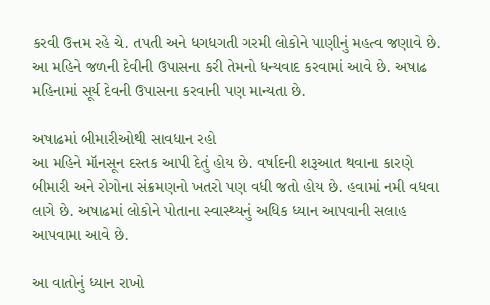કરવી ઉત્તમ રહે ચે. તપતી અને ધગધગતી ગરમી લોકોને પાણીનું મહત્વ જણાવે છે. આ મહિને જળની દેવીની ઉપાસના કરી તેમનો ધન્યવાદ કરવામાં આવે છે. અષાઢ મહિનામાં સૂર્ય દેવની ઉપાસના કરવાની પણ માન્યતા છે.

અષાઢમાં બીમારીઓથી સાવધાન રહો
આ મહિને મૉનસૂન દસ્તક આપી દેતું હોય છે. વર્ષાદની શરૂઆત થવાના કારણે બીમારી અને રોગોના સંક્રમણનો ખતરો પણ વધી જતો હોય છે. હવામાં નમી વધવા લાગે છે. અષાઢમાં લોકોને પોતાના સ્વાસ્થ્યનું અધિક ધ્યાન આપવાની સલાહ આપવામા આવે છે.

આ વાતોનું ધ્યાન રાખો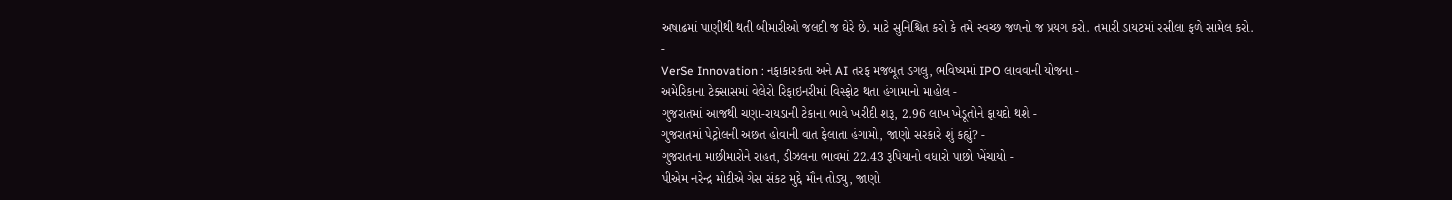અષાઢમાં પાણીથી થતી બીમારીઓ જલદી જ ઘેરે છે. માટે સુનિશ્ચિત કરો કે તમે સ્વચ્છ જળનો જ પ્રયગ કરો. તમારી ડાયટમાં રસીલા ફળે સામેલ કરો.
-
VerSe Innovation : નફાકારકતા અને AI તરફ મજબૂત ડગલુ, ભવિષ્યમાં IPO લાવવાની યોજના -
અમેરિકાના ટેક્સાસમાં વેલેરો રિફાઇનરીમાં વિસ્ફોટ થતા હંગામાનો માહોલ -
ગુજરાતમાં આજથી ચણા-રાયડાની ટેકાના ભાવે ખરીદી શરૂ, 2.96 લાખ ખેડૂતોને ફાયદો થશે -
ગુજરાતમાં પેટ્રોલની અછત હોવાની વાત ફેલાતા હંગામો, જાણો સરકારે શું કહ્યું? -
ગુજરાતના માછીમારોને રાહત, ડીઝલના ભાવમાં 22.43 રૂપિયાનો વધારો પાછો ખેંચાયો -
પીએમ નરેન્દ્ર મોદીએ ગેસ સંકટ મુદ્દે મૌન તોડ્યુ, જાણો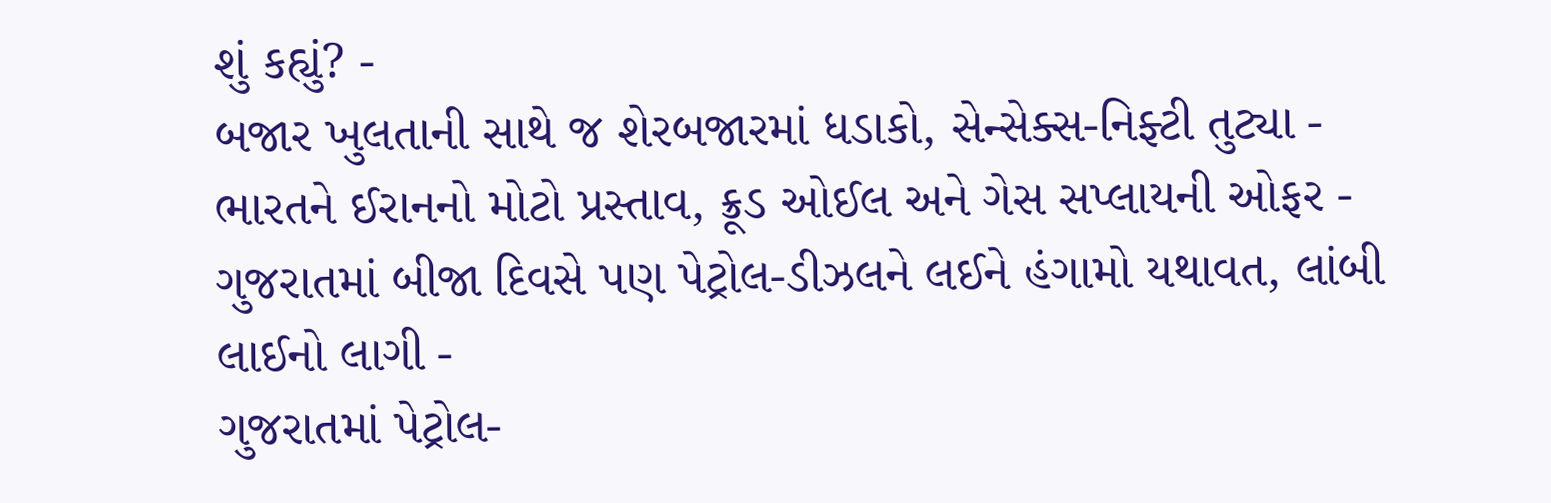શું કહ્યું? -
બજાર ખુલતાની સાથે જ શેરબજારમાં ધડાકો, સેન્સેક્સ-નિફ્ટી તુટ્યા -
ભારતને ઈરાનનો મોટો પ્રસ્તાવ, ક્રૂડ ઓઈલ અને ગેસ સપ્લાયની ઓફર -
ગુજરાતમાં બીજા દિવસે પણ પેટ્રોલ-ડીઝલને લઈને હંગામો યથાવત, લાંબી લાઈનો લાગી -
ગુજરાતમાં પેટ્રોલ-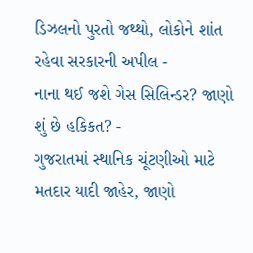ડિઝલનો પુરતો જથ્થો, લોકોને શાંત રહેવા સરકારની અપીલ -
નાના થઈ જશે ગેસ સિલિન્ડર? જાણો શું છે હકિકત? -
ગુજરાતમાં સ્થાનિક ચૂંટણીઓ માટે મતદાર યાદી જાહેર, જાણો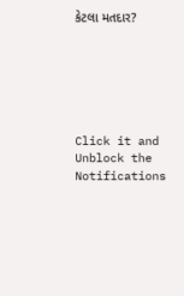કેટલા મતદાર?






Click it and Unblock the Notifications